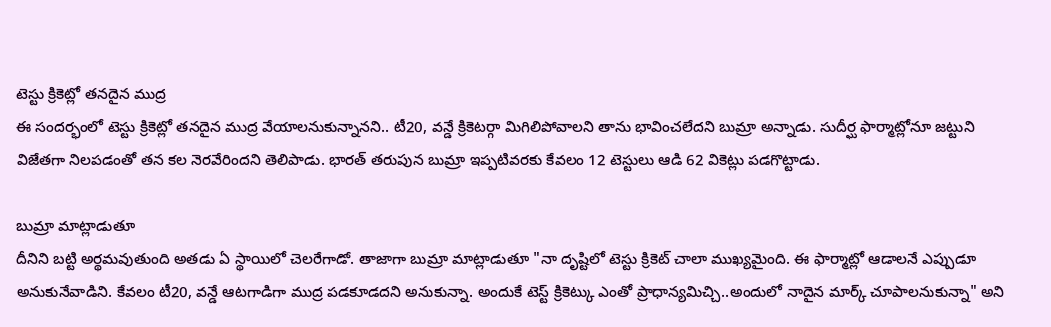టెస్టు క్రికెట్లో తనదైన ముద్ర
ఈ సందర్భంలో టెస్టు క్రికెట్లో తనదైన ముద్ర వేయాలనుకున్నానని.. టీ20, వన్డే క్రికెటర్గా మిగిలిపోవాలని తాను భావించలేదని బుమ్రా అన్నాడు. సుదీర్ఘ ఫార్మాట్లోనూ జట్టుని విజేతగా నిలపడంతో తన కల నెరవేరిందని తెలిపాడు. భారత్ తరుపున బుమ్రా ఇప్పటివరకు కేవలం 12 టెస్టులు ఆడి 62 వికెట్లు పడగొట్టాడు.

బుమ్రా మాట్లాడుతూ
దీనిని బట్టి అర్థమవుతుంది అతడు ఏ స్థాయిలో చెలరేగాడో. తాజాగా బుమ్రా మాట్లాడుతూ "నా దృష్టిలో టెస్టు క్రికెట్ చాలా ముఖ్యమైంది. ఈ ఫార్మాట్లో ఆడాలనే ఎప్పుడూ అనుకునేవాడిని. కేవలం టీ20, వన్డే ఆటగాడిగా ముద్ర పడకూడదని అనుకున్నా. అందుకే టెస్ట్ క్రికెట్కు ఎంతో ప్రాధాన్యమిచ్చి..అందులో నాదైన మార్క్ చూపాలనుకున్నా" అని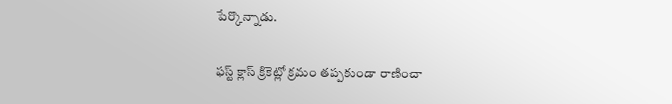పేర్కొన్నాడు.

ఫస్ట్ క్లాస్ క్రికెట్లో క్రమం తప్పకుండా రాణించా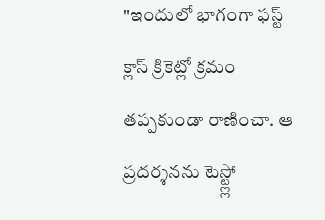"ఇందులో భాగంగా ఫస్ట్ క్లాస్ క్రికెట్లో క్రమం తప్పకుండా రాణించా. ఆ ప్రదర్శనను టెస్ట్ల్లో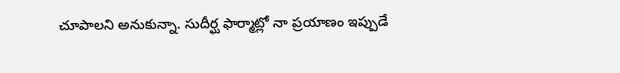చూపాలని అనుకున్నా. సుదీర్ఘ ఫార్మాట్లో నా ప్రయాణం ఇప్పుడే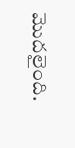మొదలైంది.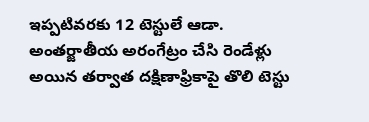ఇప్పటివరకు 12 టెస్టులే ఆడా. అంతర్జాతీయ అరంగేట్రం చేసి రెండేళ్లు అయిన తర్వాత దక్షిణాఫ్రికాపై తొలి టెస్టు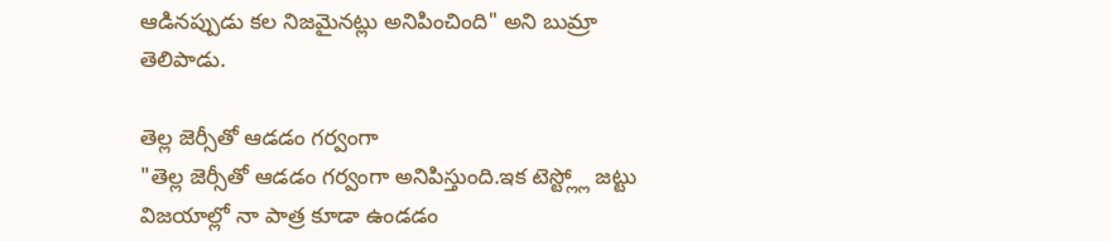ఆడినప్పుడు కల నిజమైనట్లు అనిపించింది" అని బుమ్రా తెలిపాడు.

తెల్ల జెర్సీతో ఆడడం గర్వంగా
"తెల్ల జెర్సీతో ఆడడం గర్వంగా అనిపిస్తుంది.ఇక టెస్ట్ల్లో జట్టు విజయాల్లో నా పాత్ర కూడా ఉండడం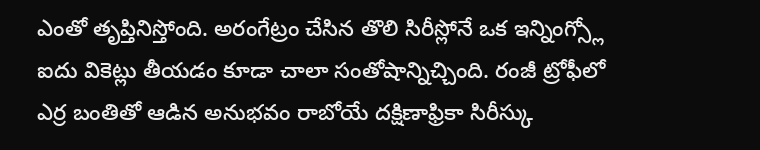ఎంతో తృప్తినిస్తోంది. అరంగేట్రం చేసిన తొలి సిరీస్లోనే ఒక ఇన్నింగ్స్లో ఐదు వికెట్లు తీయడం కూడా చాలా సంతోషాన్నిచ్చింది. రంజీ ట్రోఫీలో ఎర్ర బంతితో ఆడిన అనుభవం రాబోయే దక్షిణాఫ్రికా సిరీస్కు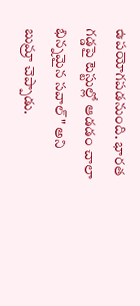ఉపయోగపడనుంది. భారత గడ్డపై టెస్టుల్లో ఆడడం చాలా భిన్నమైన సవాల్" అని బుమ్రా చెప్పాడు.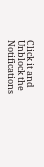Click it and Unblock the Notifications